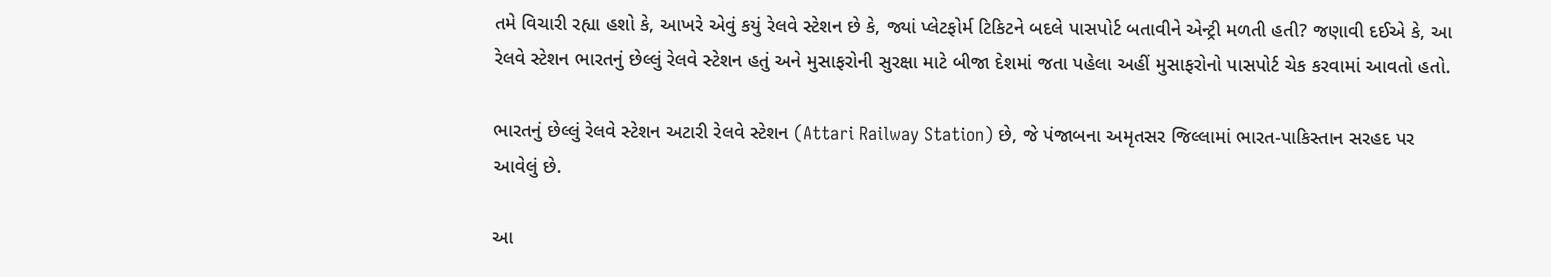તમે વિચારી રહ્યા હશો કે, આખરે એવું કયું રેલવે સ્ટેશન છે કે, જ્યાં પ્લેટફોર્મ ટિકિટને બદલે પાસપોર્ટ બતાવીને એન્ટ્રી મળતી હતી? જણાવી દઈએ કે, આ રેલવે સ્ટેશન ભારતનું છેલ્લું રેલવે સ્ટેશન હતું અને મુસાફરોની સુરક્ષા માટે બીજા દેશમાં જતા પહેલા અહીં મુસાફરોનો પાસપોર્ટ ચેક કરવામાં આવતો હતો.

ભારતનું છેલ્લું રેલવે સ્ટેશન અટારી રેલવે સ્ટેશન (Attari Railway Station) છે, જે પંજાબના અમૃતસર જિલ્લામાં ભારત-પાકિસ્તાન સરહદ પર આવેલું છે.

આ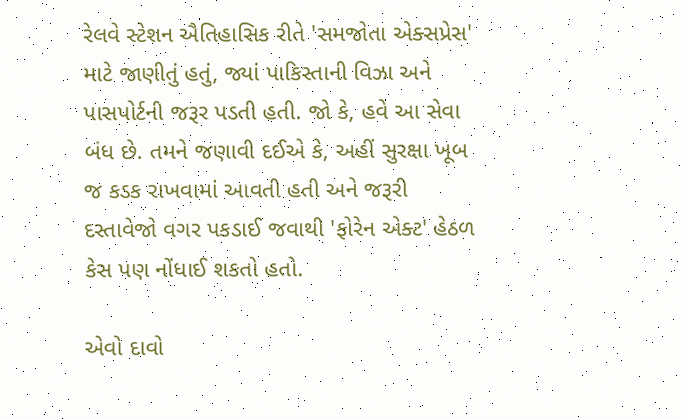રેલવે સ્ટેશન ઐતિહાસિક રીતે 'સમજોતા એક્સપ્રેસ' માટે જાણીતું હતું, જ્યાં પાકિસ્તાની વિઝા અને પાસપોર્ટની જરૂર પડતી હતી. જો કે, હવે આ સેવા બંધ છે. તમને જણાવી દઈએ કે, અહીં સુરક્ષા ખૂબ જ કડક રાખવામાં આવતી હતી અને જરૂરી દસ્તાવેજો વગર પકડાઈ જવાથી 'ફોરેન એક્ટ' હેઠળ કેસ પણ નોંધાઈ શકતો હતો.

એવો દાવો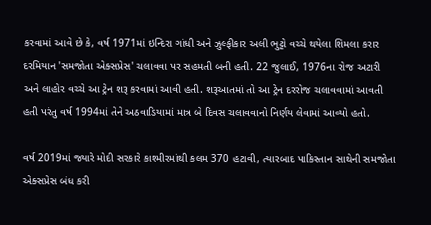કરવામાં આવે છે કે, વર્ષ 1971માં ઇન્દિરા ગાંધી અને ઝુલ્ફીકાર અલી ભુટ્ટો વચ્ચે થયેલા શિમલા કરાર દરમિયાન 'સમજોતા એક્સપ્રેસ' ચલાવવા પર સહમતી બની હતી. 22 જુલાઈ, 1976ના રોજ અટારી અને લાહોર વચ્ચે આ ટ્રેન શરૂ કરવામાં આવી હતી. શરૂઆતમાં તો આ ટ્રેન દરરોજ ચલાવવામાં આવતી હતી પરંતુ વર્ષ 1994માં તેને અઠવાડિયામાં માત્ર બે દિવસ ચલાવવાનો નિર્ણય લેવામાં આવ્યો હતો.

વર્ષ 2019માં જ્યારે મોદી સરકારે કાશ્મીરમાંથી કલમ 370 હટાવી, ત્યારબાદ પાકિસ્તાન સાથેની સમજોતા એક્સપ્રેસ બંધ કરી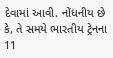દેવામાં આવી. નોંધનીય છે કે, તે સમયે ભારતીય ટ્રેનના 11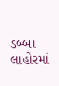ડબ્બા લાહોરમાં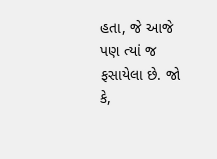હતા, જે આજે પણ ત્યાં જ ફસાયેલા છે. જો કે,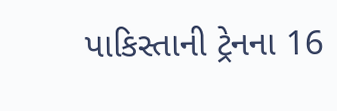પાકિસ્તાની ટ્રેનના 16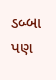ડબ્બા પણ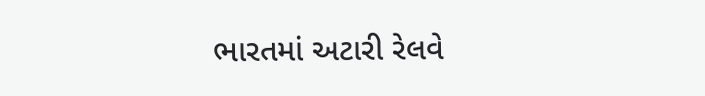ભારતમાં અટારી રેલવે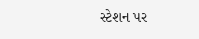સ્ટેશન પર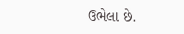ઉભેલા છે.